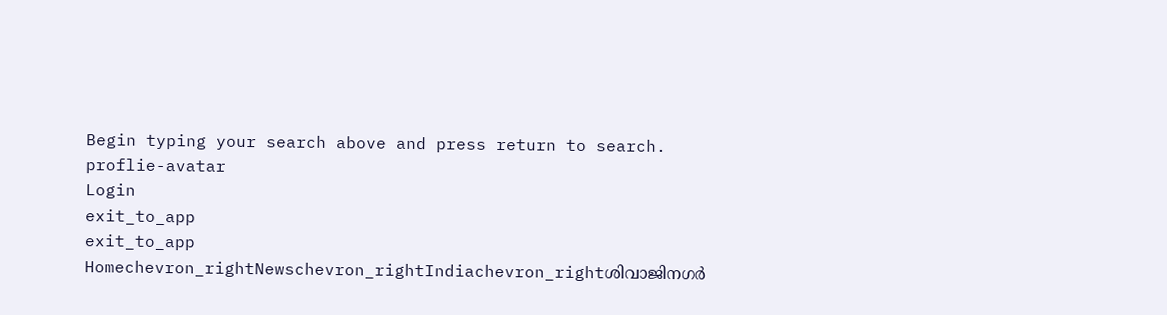Begin typing your search above and press return to search.
proflie-avatar
Login
exit_to_app
exit_to_app
Homechevron_rightNewschevron_rightIndiachevron_rightശിവാജിനഗർ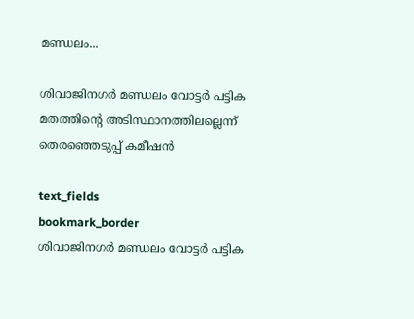മണ്ഡലം...

ശിവാജിനഗർ മണ്ഡലം വോട്ടർ പട്ടിക മതത്തിന്‍റെ അടിസ്ഥാനത്തിലല്ലെന്ന് തെരഞ്ഞെടുപ്പ് കമീഷൻ

text_fields
bookmark_border
ശിവാജിനഗർ മണ്ഡലം വോട്ടർ പട്ടിക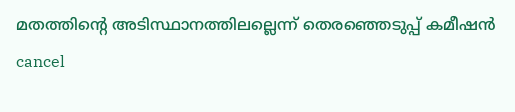മതത്തിന്‍റെ അടിസ്ഥാനത്തിലല്ലെന്ന് തെരഞ്ഞെടുപ്പ് കമീഷൻ
cancel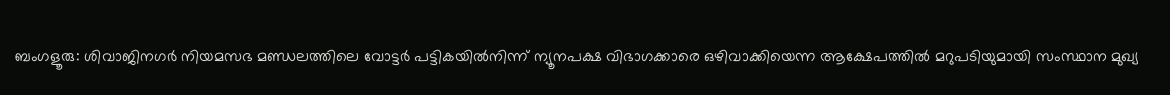ബംഗളൂരു: ശിവാജിനഗർ നിയമസഭ മണ്ഡലത്തിലെ വോട്ടർ പട്ടികയിൽനിന്ന് ന്യൂനപക്ഷ വിഭാഗക്കാരെ ഒഴിവാക്കിയെന്ന ആക്ഷേപത്തിൽ മറുപടിയുമായി സംസ്ഥാന മുഖ്യ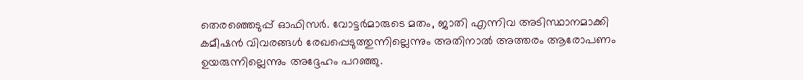തെരഞ്ഞെടുപ്പ് ഓഫിസർ. വോട്ടർമാരുടെ മതം, ജാതി എന്നിവ അടിസ്ഥാനമാക്കി കമീഷൻ വിവരങ്ങൾ രേഖപ്പെടുത്തുന്നില്ലെന്നും അതിനാൽ അത്തരം ആരോപണം ഉയരുന്നില്ലെന്നും അദ്ദേഹം പറഞ്ഞു.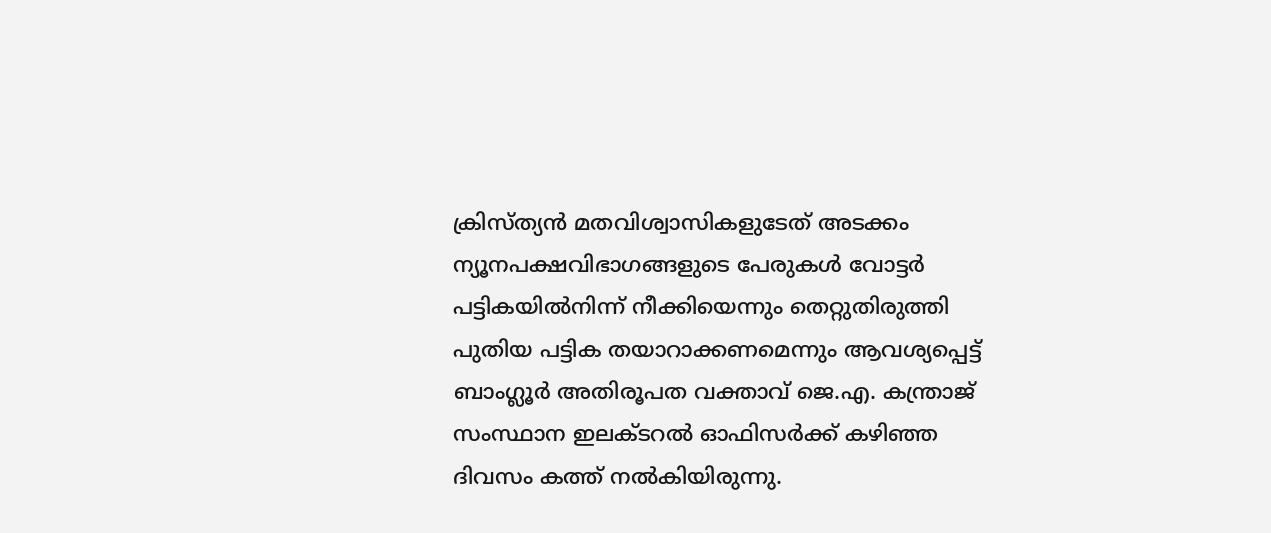ക്രിസ്ത്യൻ മതവിശ്വാസികളുടേത് അടക്കം ന്യൂനപക്ഷവിഭാഗങ്ങളുടെ പേരുകൾ വോട്ടർ പട്ടികയിൽനിന്ന് നീക്കിയെന്നും തെറ്റുതിരുത്തി പുതിയ പട്ടിക തയാറാക്കണമെന്നും ആവശ്യപ്പെട്ട് ബാംഗ്ലൂർ അതിരൂപത വക്താവ് ജെ.എ. കന്ത്രാജ് സംസ്ഥാന ഇലക്ടറൽ ഓഫിസർക്ക് കഴിഞ്ഞ ദിവസം കത്ത് നൽകിയിരുന്നു.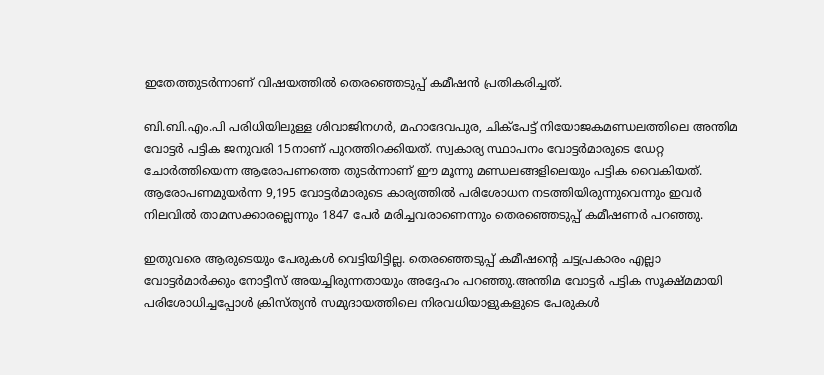ഇതേത്തുടർന്നാണ് വിഷയത്തിൽ തെരഞ്ഞെടുപ്പ് കമീഷൻ പ്രതികരിച്ചത്.

ബി.ബി.എം.പി പരിധിയിലുള്ള ശിവാജിനഗർ, മഹാദേവപുര, ചിക്പേട്ട് നിയോജകമണ്ഡലത്തിലെ അന്തിമ വോട്ടർ പട്ടിക ജനുവരി 15നാണ് പുറത്തിറക്കിയത്. സ്വകാര്യ സ്ഥാപനം വോട്ടർമാരുടെ ഡേറ്റ ചോർത്തിയെന്ന ആരോപണത്തെ തുടർന്നാണ് ഈ മൂന്നു മണ്ഡലങ്ങളിലെയും പട്ടിക വൈകിയത്. ആരോപണമുയർന്ന 9,195 വോട്ടർമാരുടെ കാര്യത്തിൽ പരിശോധന നടത്തിയിരുന്നുവെന്നും ഇവർ നിലവിൽ താമസക്കാരല്ലെന്നും 1847 പേർ മരിച്ചവരാണെന്നും തെരഞ്ഞെടുപ്പ് കമീഷണർ പറഞ്ഞു.

ഇതുവരെ ആരുടെയും പേരുകൾ വെട്ടിയിട്ടില്ല. തെരഞ്ഞെടുപ്പ് കമീഷന്‍റെ ചട്ടപ്രകാരം എല്ലാ വോട്ടർമാർക്കും നോട്ടീസ് അയച്ചിരുന്നതായും അദ്ദേഹം പറഞ്ഞു.അന്തിമ വോട്ടർ പട്ടിക സൂക്ഷ്മമായി പരിശോധിച്ചപ്പോൾ ക്രിസ്ത്യൻ സമുദായത്തിലെ നിരവധിയാളുകളുടെ പേരുകൾ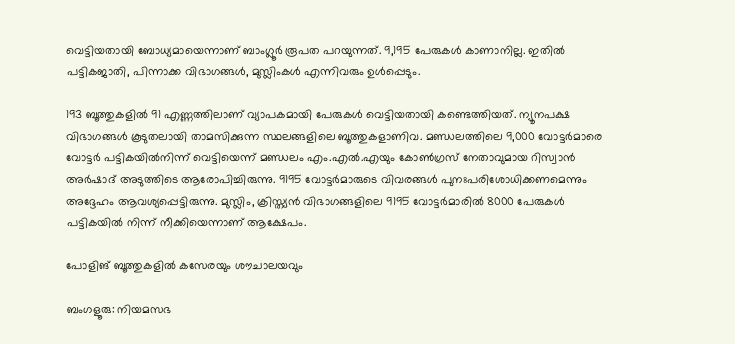വെട്ടിയതായി ബോധ്യമായെന്നാണ് ബാംഗ്ലൂർ രൂപത പറയുന്നത്. 9,195 പേരുകൾ കാണാനില്ല. ഇതിൽ പട്ടികജാതി, പിന്നാക്ക വിഭാഗങ്ങൾ, മുസ്ലിംകൾ എന്നിവരും ഉൾപ്പെടും.

193 ബൂത്തുകളിൽ 91 എണ്ണത്തിലാണ് വ്യാപകമായി പേരുകൾ വെട്ടിയതായി കണ്ടെത്തിയത്. ന്യൂനപക്ഷ വിഭാഗങ്ങൾ കൂടുതലായി താമസിക്കുന്ന സ്ഥലങ്ങളിലെ ബൂത്തുകളാണിവ. മണ്ഡലത്തിലെ 9,000 വോട്ടർമാരെ വോട്ടർ പട്ടികയിൽനിന്ന് വെട്ടിയെന്ന് മണ്ഡലം എം.എൽ.എയും കോൺഗ്രസ് നേതാവുമായ റിസ്വാൻ അർഷാദ് അടുത്തിടെ ആരോപിച്ചിരുന്നു. 9195 വോട്ടർമാരുടെ വിവരങ്ങൾ പുനഃപരിശോധിക്കണമെന്നും അദ്ദേഹം ആവശ്യപ്പെട്ടിരുന്നു. മുസ്ലിം, ക്രിസ്ത്യൻ വിഭാഗങ്ങളിലെ 9195 വോട്ടർമാരിൽ 8000 പേരുകൾ പട്ടികയിൽ നിന്ന് നീക്കിയെന്നാണ് ആക്ഷേപം.

പോളിങ് ബൂത്തുകളിൽ കസേരയും ശൗചാലയവും

ബംഗളൂരു: നിയമസഭ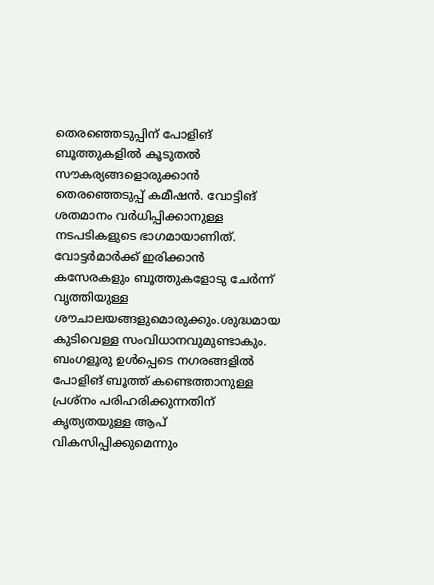തെരഞ്ഞെടുപ്പിന് പോളിങ് ബൂത്തുകളിൽ കൂടുതൽ സൗകര്യങ്ങളൊരുക്കാൻ തെരഞ്ഞെടുപ്പ് കമീഷൻ. വോട്ടിങ് ശതമാനം വർധിപ്പിക്കാനുള്ള നടപടികളുടെ ഭാഗമായാണിത്. വോട്ടർമാർക്ക് ഇരിക്കാൻ കസേരകളും ബൂത്തുകളോടു ചേർന്ന് വൃത്തിയുള്ള ശൗചാലയങ്ങളുമൊരുക്കും.ശുദ്ധമായ കുടിവെള്ള സംവിധാനവുമുണ്ടാകും. ബംഗളൂരു ഉൾപ്പെടെ നഗരങ്ങളിൽ പോളിങ് ബൂത്ത് കണ്ടെത്താനുള്ള പ്രശ്നം പരിഹരിക്കുന്നതിന് കൃത്യതയുള്ള ആപ് വികസിപ്പിക്കുമെന്നും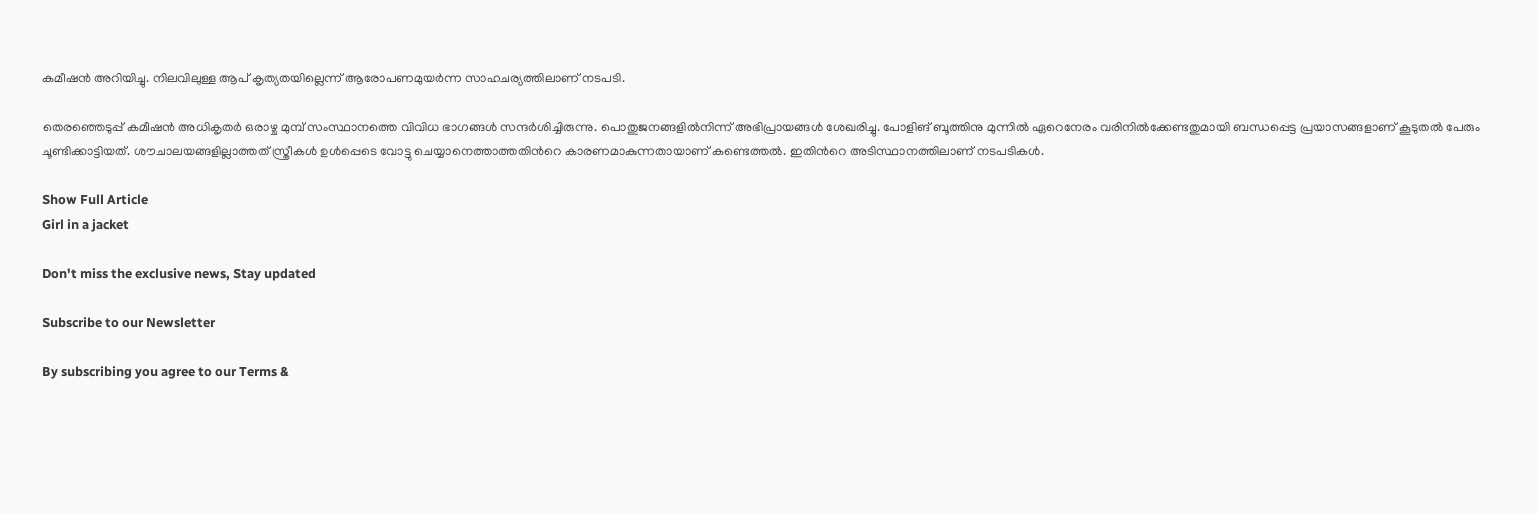കമീഷൻ അറിയിച്ചു. നിലവിലുള്ള ആപ് കൃത്യതയില്ലെന്ന് ആരോപണമുയർന്ന സാഹചര്യത്തിലാണ് നടപടി.

തെരഞ്ഞെടുപ്പ് കമീഷൻ അധികൃതർ ഒരാഴ്ച മുമ്പ് സംസ്ഥാനത്തെ വിവിധ ഭാഗങ്ങൾ സന്ദർശിച്ചിരുന്നു. പൊതുജനങ്ങളിൽനിന്ന് അഭിപ്രായങ്ങൾ ശേഖരിച്ചു. പോളിങ് ബൂത്തിനു മുന്നിൽ ഏറെനേരം വരിനിൽക്കേണ്ടതുമായി ബന്ധപ്പെട്ട പ്രയാസങ്ങളാണ് കൂടുതൽ പേരും ചൂണ്ടിക്കാട്ടിയത്. ശൗചാലയങ്ങളില്ലാത്തത് സ്ത്രീകൾ ഉൾപ്പെടെ വോട്ടു ചെയ്യാനെത്താത്തതിന്‍റെ കാരണമാകുന്നതായാണ് കണ്ടെത്തൽ. ഇതിന്‍റെ അടിസ്ഥാനത്തിലാണ് നടപടികൾ.

Show Full Article
Girl in a jacket

Don't miss the exclusive news, Stay updated

Subscribe to our Newsletter

By subscribing you agree to our Terms &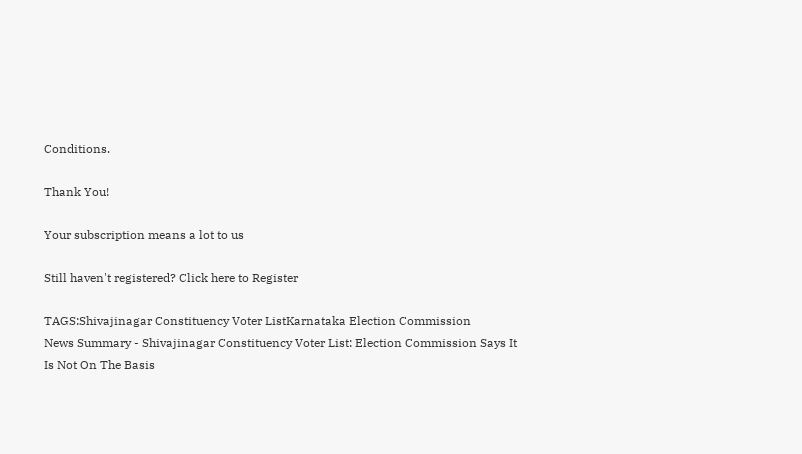Conditions.

Thank You!

Your subscription means a lot to us

Still haven't registered? Click here to Register

TAGS:Shivajinagar Constituency Voter ListKarnataka Election Commission
News Summary - Shivajinagar Constituency Voter List: Election Commission Says It Is Not On The Basis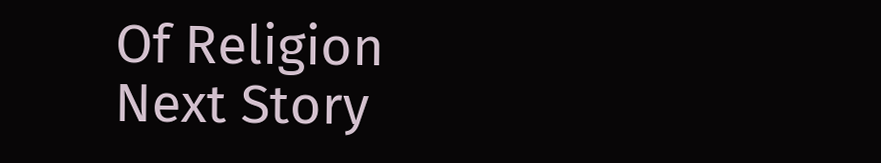Of Religion
Next Story